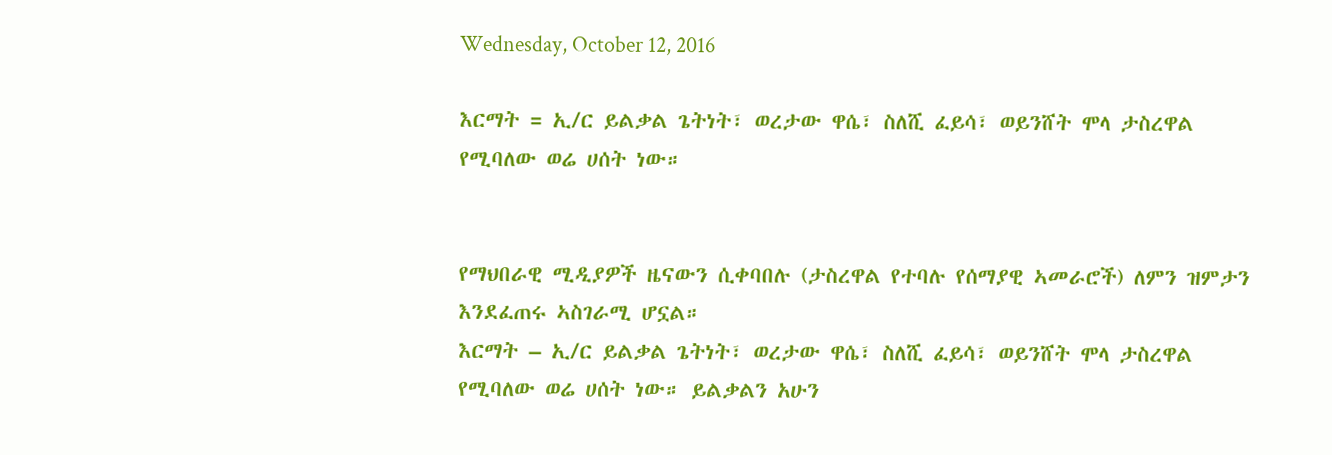Wednesday, October 12, 2016

እርማት = ኢ/ር ይልቃል ጌትነት፣ ወረታው ዋሴ፣ ስለሺ ፈይሳ፣ ወይንሸት ሞላ ታስረዋል የሚባለው ወሬ ሀሰት ነው።


የማህበራዊ ሚዲያዎች ዜናውን ሲቀባበሉ (ታስረዋል የተባሉ የሰማያዊ ኣመራሮች) ለምን ዝምታን እንደፈጠሩ ኣስገራሚ ሆኗል።
እርማት – ኢ/ር ይልቃል ጌትነት፣ ወረታው ዋሴ፣ ስለሺ ፈይሳ፣ ወይንሸት ሞላ ታስረዋል የሚባለው ወሬ ሀሰት ነው። ይልቃልን አሁን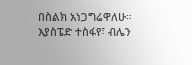በስልክ አነጋግሬዋለሁ። እያስፔድ ተስፋየ፣ ብሌን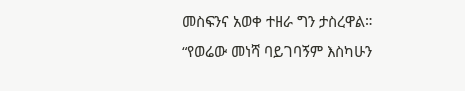መስፍንና አወቀ ተዘራ ግን ታስረዋል።
“የወሬው መነሻ ባይገባኝም እስካሁን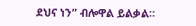ደህና ነን” ብሎዋል ይልቃል።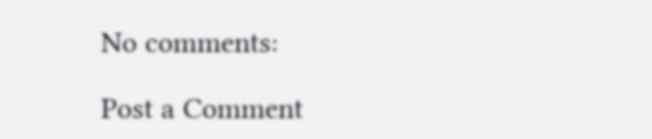No comments:

Post a Comment